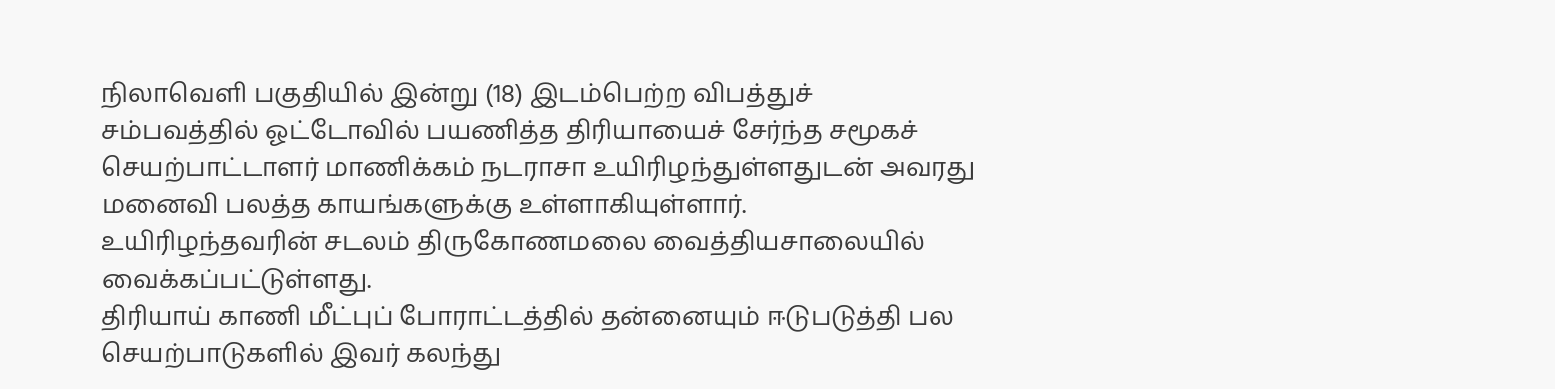நிலாவெளி பகுதியில் இன்று (18) இடம்பெற்ற விபத்துச் சம்பவத்தில் ஓட்டோவில் பயணித்த திரியாயைச் சேர்ந்த சமூகச் செயற்பாட்டாளர் மாணிக்கம் நடராசா உயிரிழந்துள்ளதுடன் அவரது மனைவி பலத்த காயங்களுக்கு உள்ளாகியுள்ளார்.
உயிரிழந்தவரின் சடலம் திருகோணமலை வைத்தியசாலையில் வைக்கப்பட்டுள்ளது.
திரியாய் காணி மீட்புப் போராட்டத்தில் தன்னையும் ஈடுபடுத்தி பல செயற்பாடுகளில் இவர் கலந்து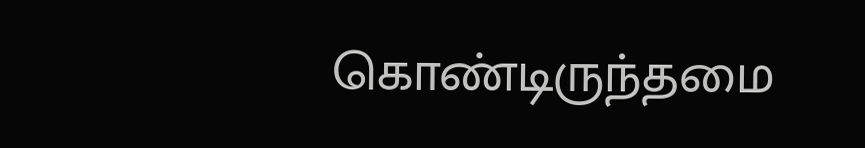கொண்டிருந்தமை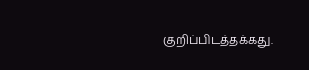குறிப்பிடத்தக்கது.